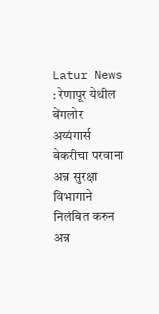Latur News : रेणापूर येथील बेंगलोर अय्यंगार्स बेकरीचा परवाना अन्न सुरक्षा विभागाने निलंबित करुन अन्न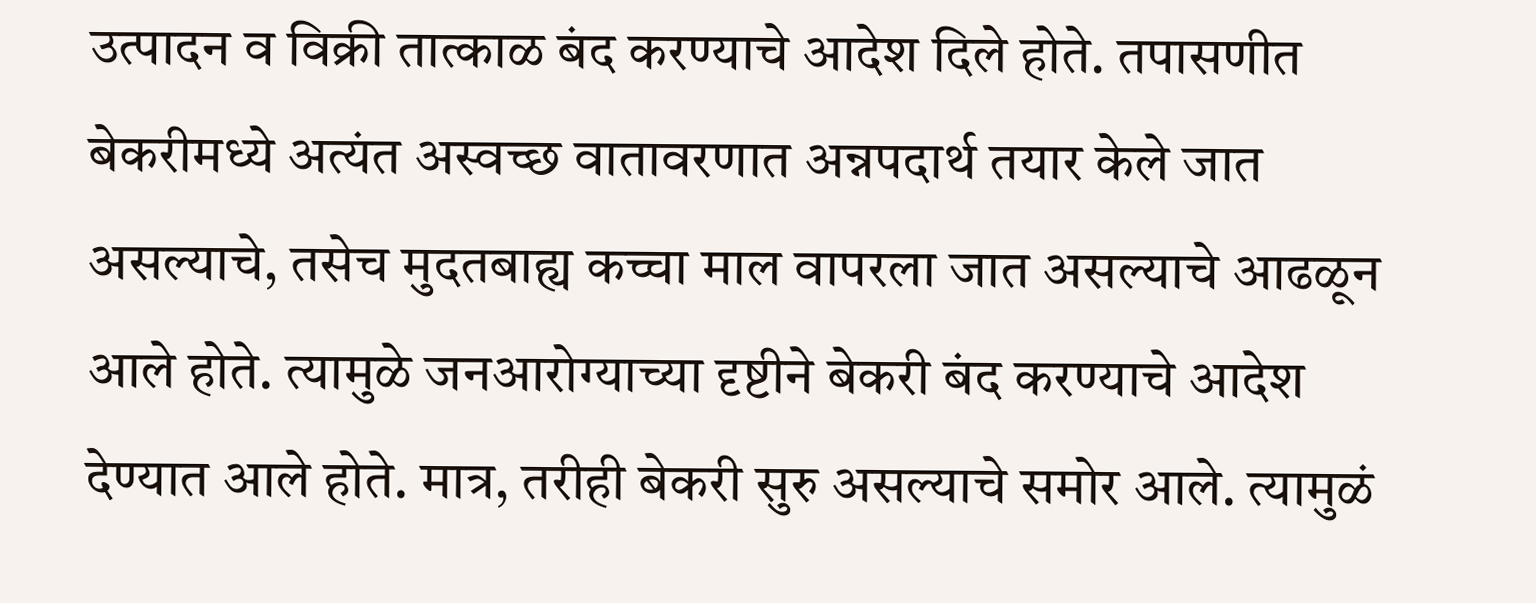उत्पादन व विक्री तात्काळ बंद करण्याचे आदेश दिले होते. तपासणीत बेकरीमध्ये अत्यंत अस्वच्छ वातावरणात अन्नपदार्थ तयार केले जात असल्याचे, तसेच मुदतबाह्य कच्चा माल वापरला जात असल्याचे आढळून आले होते. त्यामुळे जनआरोग्याच्या दृष्टीने बेकरी बंद करण्याचे आदेश देण्यात आले होते. मात्र, तरीही बेकरी सुरु असल्याचे समोर आले. त्यामुळं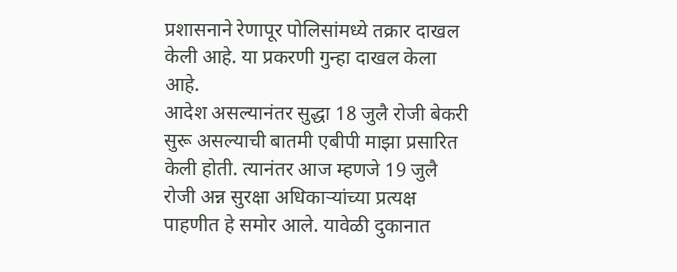प्रशासनाने रेणापूर पोलिसांमध्ये तक्रार दाखल केली आहे. या प्रकरणी गुन्हा दाखल केला आहे.
आदेश असल्यानंतर सुद्धा 18 जुलै रोजी बेकरी सुरू असल्याची बातमी एबीपी माझा प्रसारित केली होती. त्यानंतर आज म्हणजे 19 जुलै रोजी अन्न सुरक्षा अधिकाऱ्यांच्या प्रत्यक्ष पाहणीत हे समोर आले. यावेळी दुकानात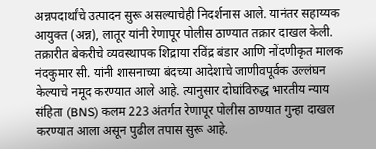अन्नपदार्थांचे उत्पादन सुरू असल्याचेही निदर्शनास आले. यानंतर सहाय्यक आयुक्त (अन्न), लातूर यांनी रेणापूर पोलीस ठाण्यात तक्रार दाखल केली. तक्रारीत बेकरीचे व्यवस्थापक शिद्राया रविंद्र बंडार आणि नोंदणीकृत मालक नंदकुमार सी. यांनी शासनाच्या बंदच्या आदेशाचे जाणीवपूर्वक उल्लंघन केल्याचे नमूद करण्यात आले आहे. त्यानुसार दोघांविरुद्ध भारतीय न्याय संहिता (BNS) कलम 223 अंतर्गत रेणापूर पोलीस ठाण्यात गुन्हा दाखल करण्यात आला असून पुढील तपास सुरू आहे.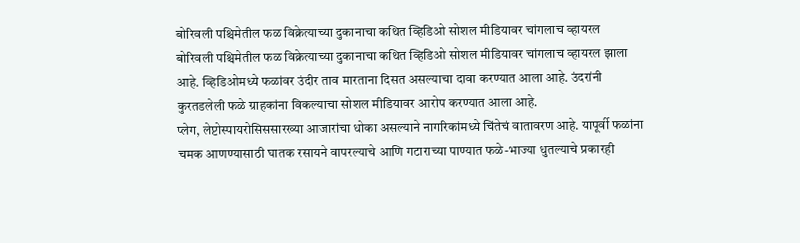बोरिवली पश्चिमेतील फळ विक्रेत्याच्या दुकानाचा कथित व्हिडिओ सोशल मीडियावर चांगलाच व्हायरल
बोरिवली पश्चिमेतील फळ विक्रेत्याच्या दुकानाचा कथित व्हिडिओ सोशल मीडियावर चांगलाच व्हायरल झाला आहे. व्हिडिओमध्ये फळांवर उंदीर ताव मारताना दिसत असल्याचा दावा करण्यात आला आहे. उंदरांनी कुरतडलेली फळे ग्राहकांना विकल्याचा सोशल मीडियावर आरोप करण्यात आला आहे.
प्लेग, लेप्टोस्पायरोसिससारख्या आजारांचा धोका असल्याने नागरिकांमध्ये चिंतेचं वातावरण आहे. यापूर्वी फळांना चमक आणण्यासाठी घातक रसायने वापरल्याचे आणि गटाराच्या पाण्यात फळे-भाज्या धुतल्याचे प्रकारही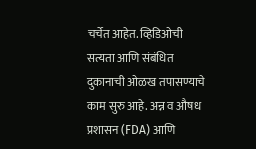चर्चेत आहेत. व्हिडिओची सत्यता आणि संबंधित दुकानाची ओळख तपासण्याचे काम सुरु आहे. अन्न व औषध प्रशासन (FDA) आणि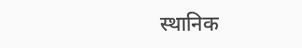स्थानिक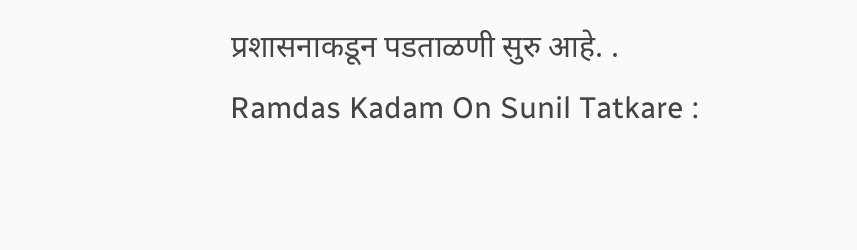प्रशासनाकडून पडताळणी सुरु आहे. .
Ramdas Kadam On Sunil Tatkare :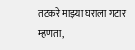तटकरे माझ्या घराला गटार म्हणता,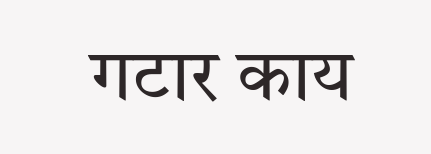गटार काय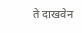ते दाखवेन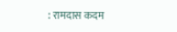: रामदास कदम